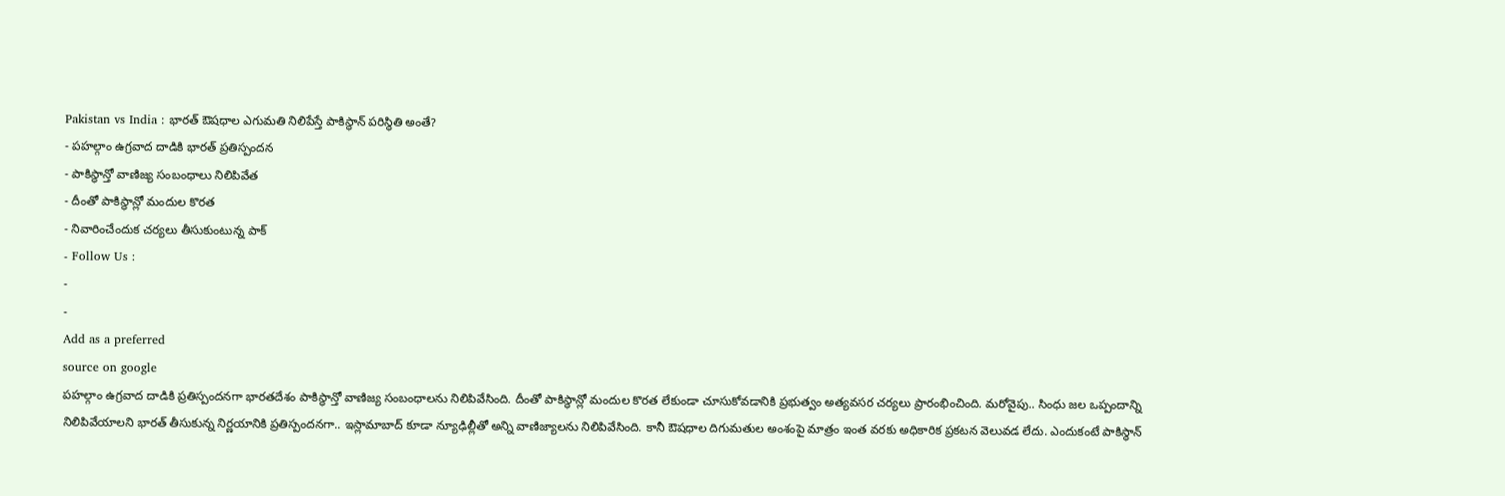Pakistan vs India : భారత్ ఔషధాల ఎగుమతి నిలిపేస్తే పాకిస్థాన్ పరిస్థితి అంతే?
- పహల్గాం ఉగ్రవాద దాడికి భారత్ ప్రతిస్పందన
- పాకిస్థాన్తో వాణిజ్య సంబంధాలు నిలిపివేత
- దీంతో పాకిస్థాన్లో మందుల కొరత
- నివారించేందుక చర్యలు తీసుకుంటున్న పాక్
- Follow Us :
-
-
Add as a preferred
source on google
పహల్గాం ఉగ్రవాద దాడికి ప్రతిస్పందనగా భారతదేశం పాకిస్థాన్తో వాణిజ్య సంబంధాలను నిలిపివేసింది. దీంతో పాకిస్థాన్లో మందుల కొరత లేకుండా చూసుకోవడానికి ప్రభుత్వం అత్యవసర చర్యలు ప్రారంభించింది. మరోవైపు.. సింధు జల ఒప్పందాన్ని నిలిపివేయాలని భారత్ తీసుకున్న నిర్ణయానికి ప్రతిస్పందనగా.. ఇస్లామాబాద్ కూడా న్యూఢిల్లీతో అన్ని వాణిజ్యాలను నిలిపివేసింది. కానీ ఔషధాల దిగుమతుల అంశంపై మాత్రం ఇంత వరకు అధికారిక ప్రకటన వెలువడ లేదు. ఎందుకంటే పాకిస్థాన్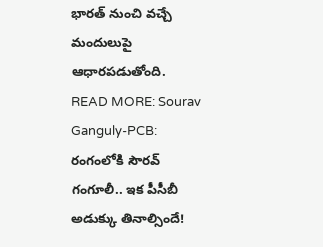భారత్ నుంచి వచ్చే మందులుపై ఆధారపడుతోంది.
READ MORE: Sourav Ganguly-PCB: రంగంలోకి సౌరవ్ గంగూలీ.. ఇక పీసీబీ అడుక్కు తినాల్సిందే!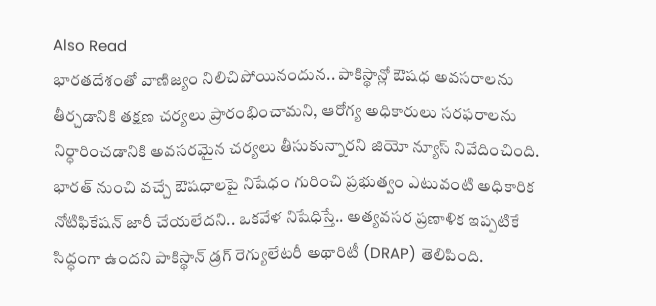Also Read
భారతదేశంతో వాణిజ్యం నిలిచిపోయినందున.. పాకిస్థాన్లో ఔషధ అవసరాలను తీర్చడానికి తక్షణ చర్యలు ప్రారంభించామని, ఆరోగ్య అధికారులు సరఫరాలను నిర్ధారించడానికి అవసరమైన చర్యలు తీసుకున్నారని జియో న్యూస్ నివేదించింది. భారత్ నుంచి వచ్చే ఔషధాలపై నిషేధం గురించి ప్రభుత్వం ఎటువంటి అధికారిక నోటిఫికేషన్ జారీ చేయలేదని.. ఒకవేళ నిషేధిస్తే.. అత్యవసర ప్రణాళిక ఇప్పటికే సిద్ధంగా ఉందని పాకిస్థాన్ డ్రగ్ రెగ్యులేటరీ అథారిటీ (DRAP) తెలిపింది.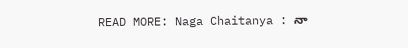READ MORE: Naga Chaitanya : నా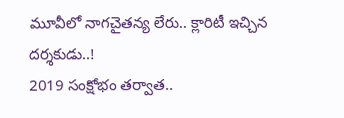మూవీలో నాగచైతన్య లేరు.. క్లారిటీ ఇచ్చిన దర్శకుడు..!
2019 సంక్షోభం తర్వాత..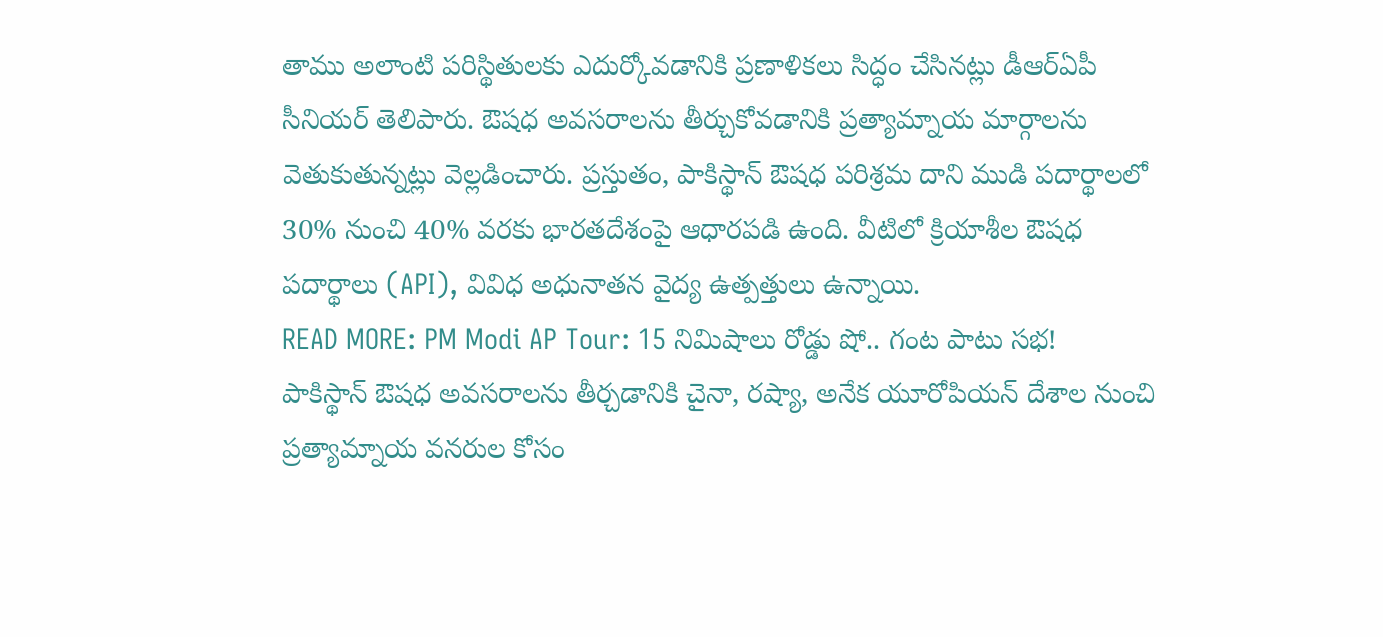తాము అలాంటి పరిస్థితులకు ఎదుర్కోవడానికి ప్రణాళికలు సిద్ధం చేసినట్లు డీఆర్ఏపీ సీనియర్ తెలిపారు. ఔషధ అవసరాలను తీర్చుకోవడానికి ప్రత్యామ్నాయ మార్గాలను వెతుకుతున్నట్లు వెల్లడించారు. ప్రస్తుతం, పాకిస్థాన్ ఔషధ పరిశ్రమ దాని ముడి పదార్థాలలో 30% నుంచి 40% వరకు భారతదేశంపై ఆధారపడి ఉంది. వీటిలో క్రియాశీల ఔషధ పదార్థాలు (API), వివిధ అధునాతన వైద్య ఉత్పత్తులు ఉన్నాయి.
READ MORE: PM Modi AP Tour: 15 నిమిషాలు రోడ్డు షో.. గంట పాటు సభ!
పాకిస్థాన్ ఔషధ అవసరాలను తీర్చడానికి చైనా, రష్యా, అనేక యూరోపియన్ దేశాల నుంచి ప్రత్యామ్నాయ వనరుల కోసం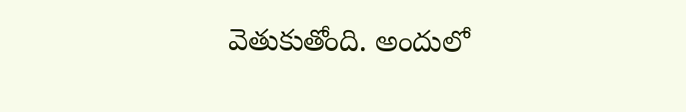వెతుకుతోంది. అందులో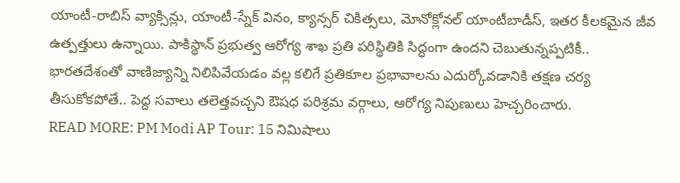యాంటీ-రాబిస్ వ్యాక్సిన్లు, యాంటీ-స్నేక్ వినం, క్యాన్సర్ చికిత్సలు, మోనోక్లోనల్ యాంటీబాడీస్, ఇతర కీలకమైన జీవ ఉత్పత్తులు ఉన్నాయి. పాకిస్థాన్ ప్రభుత్వ ఆరోగ్య శాఖ ప్రతి పరిస్థితికి సిద్ధంగా ఉందని చెబుతున్నప్పటికీ.. భారతదేశంతో వాణిజ్యాన్ని నిలిపివేయడం వల్ల కలిగే ప్రతికూల ప్రభావాలను ఎదుర్కోవడానికి తక్షణ చర్య తీసుకోకపోతే.. పెద్ద సవాలు తలెత్తవచ్చని ఔషధ పరిశ్రమ వర్గాలు, ఆరోగ్య నిపుణులు హెచ్చరించారు.
READ MORE: PM Modi AP Tour: 15 నిమిషాలు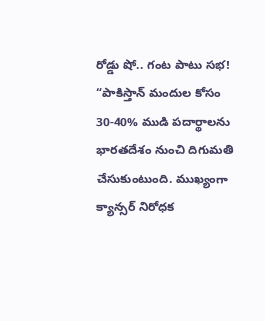రోడ్డు షో.. గంట పాటు సభ!
“పాకిస్తాన్ మందుల కోసం 30-40% ముడి పదార్థాలను భారతదేశం నుంచి దిగుమతి చేసుకుంటుంది. ముఖ్యంగా క్యాన్సర్ నిరోధక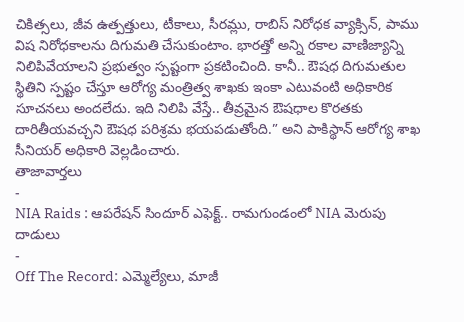చికిత్సలు, జీవ ఉత్పత్తులు, టీకాలు, సీరమ్లు, రాబిస్ నిరోధక వ్యాక్సిన్, పాము విష నిరోధకాలను దిగుమతి చేసుకుంటాం. భారత్తో అన్ని రకాల వాణిజ్యాన్ని నిలిపివేయాలని ప్రభుత్వం స్పష్టంగా ప్రకటించింది. కానీ.. ఔషధ దిగుమతుల స్థితిని స్పష్టం చేస్తూ ఆరోగ్య మంత్రిత్వ శాఖకు ఇంకా ఎటువంటి అధికారిక సూచనలు అందలేదు. ఇది నిలిపి వేస్తే.. తీవ్రమైన ఔషధాల కొరతకు దారితీయవచ్చని ఔషధ పరిశ్రమ భయపడుతోంది.” అని పాకిస్థాన్ ఆరోగ్య శాఖ సీనియర్ అధికారి వెల్లడించారు.
తాజావార్తలు
-
NIA Raids : ఆపరేషన్ సిందూర్ ఎఫెక్ట్.. రామగుండంలో NIA మెరుపు దాడులు
-
Off The Record: ఎమ్మెల్యేలు, మాజీ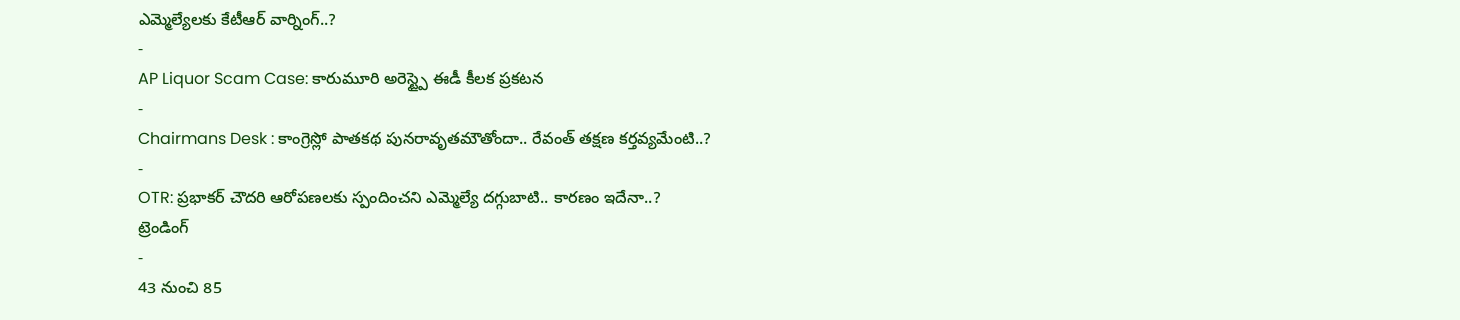ఎమ్మెల్యేలకు కేటీఆర్ వార్నింగ్..?
-
AP Liquor Scam Case: కారుమూరి అరెస్ట్పై ఈడీ కీలక ప్రకటన
-
Chairmans Desk : కాంగ్రెస్లో పాతకథ పునరావృతమౌతోందా.. రేవంత్ తక్షణ కర్తవ్యమేంటి..?
-
OTR: ప్రభాకర్ చౌదరి ఆరోపణలకు స్పందించని ఎమ్మెల్యే దగ్గుబాటి.. కారణం ఇదేనా..?
ట్రెండింగ్
-
43 నుంచి 85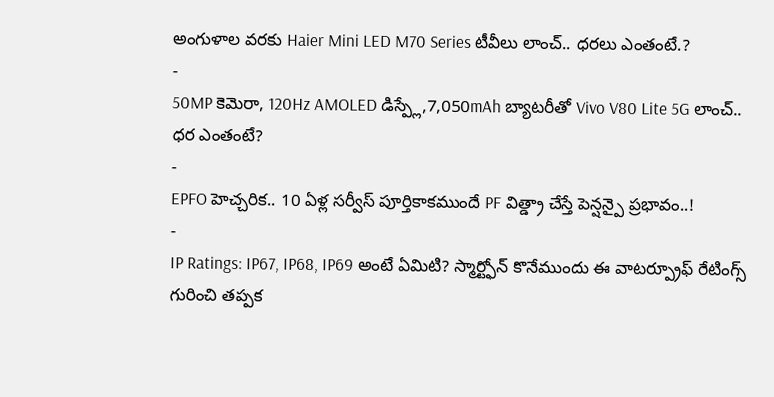అంగుళాల వరకు Haier Mini LED M70 Series టీవీలు లాంచ్.. ధరలు ఎంతంటే.?
-
50MP కెమెరా, 120Hz AMOLED డిస్ప్లే,7,050mAh బ్యాటరీతో Vivo V80 Lite 5G లాంచ్.. ధర ఎంతంటే?
-
EPFO హెచ్చరిక.. 10 ఏళ్ల సర్వీస్ పూర్తికాకముందే PF విత్డ్రా చేస్తే పెన్షన్పై ప్రభావం..!
-
IP Ratings: IP67, IP68, IP69 అంటే ఏమిటి? స్మార్ట్ఫోన్ కొనేముందు ఈ వాటర్ప్రూఫ్ రేటింగ్స్ గురించి తప్పక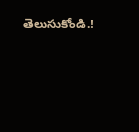తెలుసుకోండి.!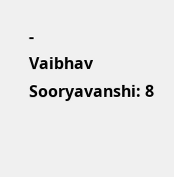-
Vaibhav Sooryavanshi: 8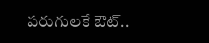పరుగులకే ఔట్..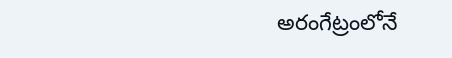అరంగేట్రంలోనే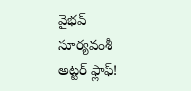వైభవ్ సూర్యవంశీ అట్టర్ ఫ్లాఫ్!